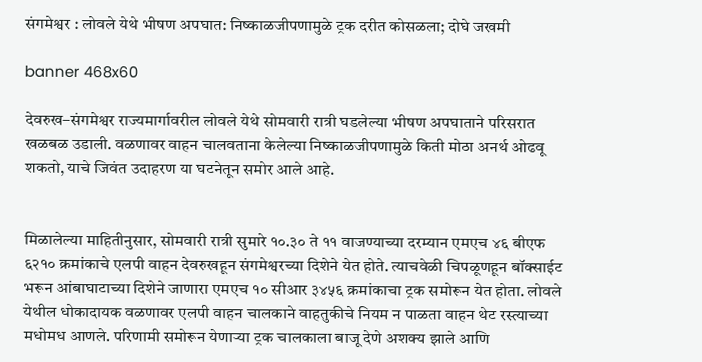संगमेश्वर : लोवले येथे भीषण अपघात: निष्काळजीपणामुळे ट्रक दरीत कोसळला; दोघे जखमी

banner 468x60

देवरुख–संगमेश्वर राज्यमार्गावरील लोवले येथे सोमवारी रात्री घडलेल्या भीषण अपघाताने परिसरात खळबळ उडाली. वळणावर वाहन चालवताना केलेल्या निष्काळजीपणामुळे किती मोठा अनर्थ ओढवू शकतो, याचे जिवंत उदाहरण या घटनेतून समोर आले आहे.


मिळालेल्या माहितीनुसार, सोमवारी रात्री सुमारे १०.३० ते ११ वाजण्याच्या दरम्यान एमएच ४६ बीएफ ६२१० क्रमांकाचे एलपी वाहन देवरुखहून संगमेश्वरच्या दिशेने येत होते. त्याचवेळी चिपळूणहून बॉक्साईट भरून आंबाघाटाच्या दिशेने जाणारा एमएच १० सीआर ३४५६ क्रमांकाचा ट्रक समोरून येत होता. लोवले येथील धोकादायक वळणावर एलपी वाहन चालकाने वाहतुकीचे नियम न पाळता वाहन थेट रस्त्याच्या मधोमध आणले. परिणामी समोरून येणाऱ्या ट्रक चालकाला बाजू देणे अशक्य झाले आणि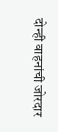दोन्ही वाहनांची जोरदार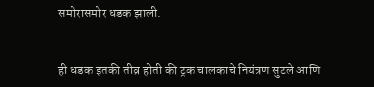समोरासमोर धडक झाली.


ही धडक इतकी तीव्र होती की ट्रक चालकाचे नियंत्रण सुटले आणि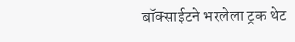बॉक्साईटने भरलेला ट्रक थेट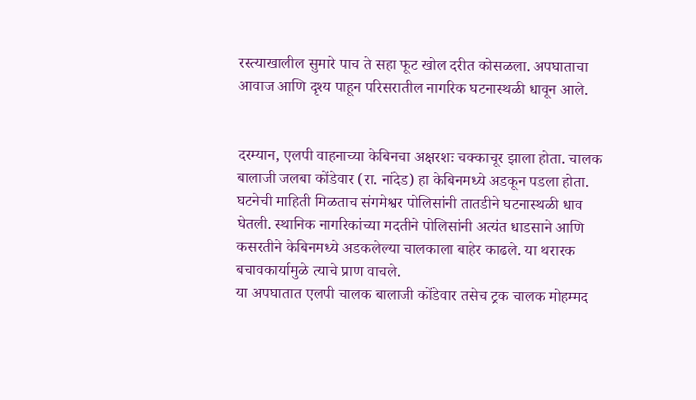रस्त्याखालील सुमारे पाच ते सहा फूट खोल दरीत कोसळला. अपघाताचा आवाज आणि दृश्य पाहून परिसरातील नागरिक घटनास्थळी धावून आले.


दरम्यान, एलपी वाहनाच्या केबिनचा अक्षरशः चक्काचूर झाला होता. चालक बालाजी जलबा कोंडेवार (रा. नांदेड) हा केबिनमध्ये अडकून पडला होता. घटनेची माहिती मिळताच संगमेश्वर पोलिसांनी तातडीने घटनास्थळी धाव घेतली. स्थानिक नागरिकांच्या मदतीने पोलिसांनी अत्यंत धाडसाने आणि कसरतीने केबिनमध्ये अडकलेल्या चालकाला बाहेर काढले. या थरारक बचावकार्यामुळे त्याचे प्राण वाचले.
या अपघातात एलपी चालक बालाजी कोंडेवार तसेच ट्रक चालक मोहम्मद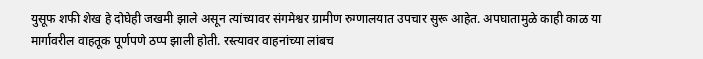युसूफ शफी शेख हे दोघेही जखमी झाले असून त्यांच्यावर संगमेश्वर ग्रामीण रुग्णालयात उपचार सुरू आहेत. अपघातामुळे काही काळ या मार्गावरील वाहतूक पूर्णपणे ठप्प झाली होती. रस्त्यावर वाहनांच्या लांबच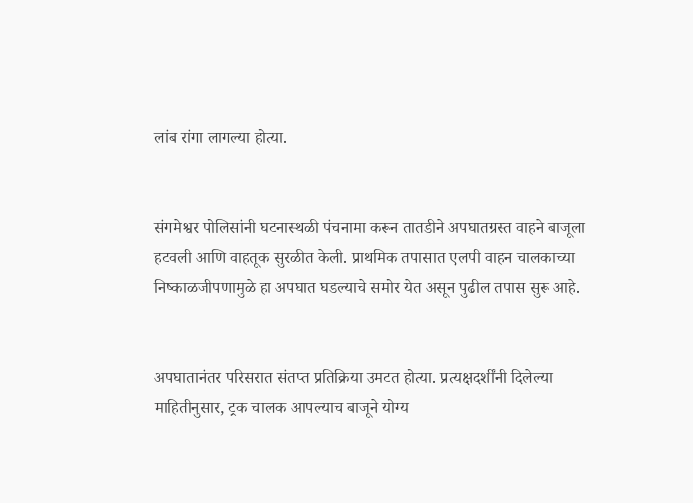लांब रांगा लागल्या होत्या.


संगमेश्वर पोलिसांनी घटनास्थळी पंचनामा करून तातडीने अपघातग्रस्त वाहने बाजूला हटवली आणि वाहतूक सुरळीत केली. प्राथमिक तपासात एलपी वाहन चालकाच्या निष्काळजीपणामुळे हा अपघात घडल्याचे समोर येत असून पुढील तपास सुरू आहे.


अपघातानंतर परिसरात संतप्त प्रतिक्रिया उमटत होत्या. प्रत्यक्षदर्शींनी दिलेल्या माहितीनुसार, ट्रक चालक आपल्याच बाजूने योग्य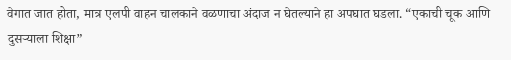वेगात जात होता, मात्र एलपी वाहन चालकाने वळणाचा अंदाज न घेतल्याने हा अपघात घडला. “एकाची चूक आणि दुसऱ्याला शिक्षा”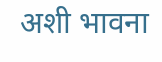अशी भावना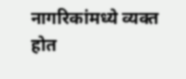नागरिकांमध्ये व्यक्त होत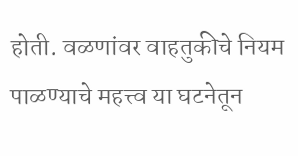होती. वळणांवर वाहतुकीचे नियम पाळण्याचे महत्त्व या घटनेतून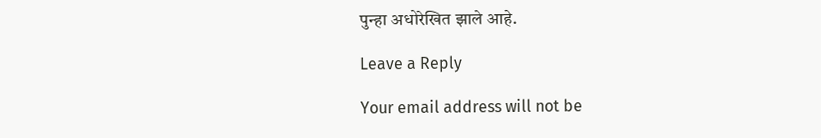पुन्हा अधोरेखित झाले आहे.

Leave a Reply

Your email address will not be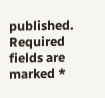published. Required fields are marked *